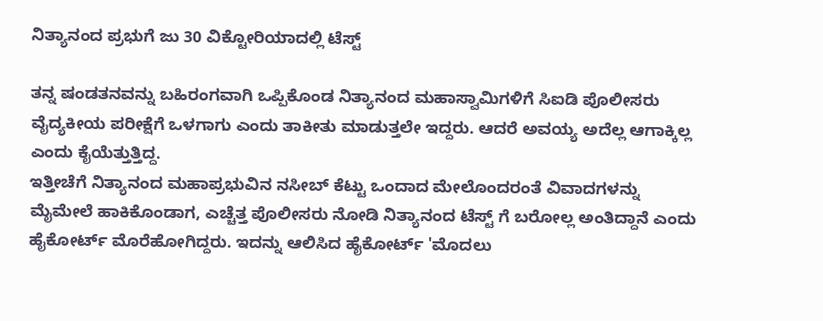ನಿತ್ಯಾನಂದ ಪ್ರಭುಗೆ ಜು 30 ವಿಕ್ಟೋರಿಯಾದಲ್ಲಿ ಟೆಸ್ಟ್

ತನ್ನ ಷಂಡತನವನ್ನು ಬಹಿರಂಗವಾಗಿ ಒಪ್ಪಿಕೊಂಡ ನಿತ್ಯಾನಂದ ಮಹಾಸ್ವಾಮಿಗಳಿಗೆ ಸಿಐಡಿ ಪೊಲೀಸರು ವೈದ್ಯಕೀಯ ಪರೀಕ್ಷೆಗೆ ಒಳಗಾಗು ಎಂದು ತಾಕೀತು ಮಾಡುತ್ತಲೇ ಇದ್ದರು. ಆದರೆ ಅವಯ್ಯ ಅದೆಲ್ಲ ಆಗಾಕ್ಕಿಲ್ಲ ಎಂದು ಕೈಯೆತ್ತುತ್ತಿದ್ದ.
ಇತ್ತೀಚೆಗೆ ನಿತ್ಯಾನಂದ ಮಹಾಪ್ರಭುವಿನ ನಸೀಬ್ ಕೆಟ್ಟು ಒಂದಾದ ಮೇಲೊಂದರಂತೆ ವಿವಾದಗಳನ್ನು ಮೈಮೇಲೆ ಹಾಕಿಕೊಂಡಾಗ, ಎಚ್ಚೆತ್ತ ಪೊಲೀಸರು ನೋಡಿ ನಿತ್ಯಾನಂದ ಟೆಸ್ಟ್ ಗೆ ಬರೋಲ್ಲ ಅಂತಿದ್ದಾನೆ ಎಂದು ಹೈಕೋರ್ಟ್ ಮೊರೆಹೋಗಿದ್ದರು. ಇದನ್ನು ಆಲಿಸಿದ ಹೈಕೋರ್ಟ್ 'ಮೊದಲು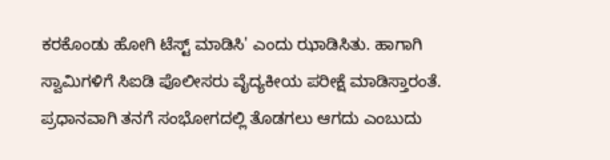ಕರಕೊಂಡು ಹೋಗಿ ಟೆಸ್ಟ್ ಮಾಡಿಸಿ' ಎಂದು ಝಾಡಿಸಿತು. ಹಾಗಾಗಿ ಸ್ವಾಮಿಗಳಿಗೆ ಸಿಐಡಿ ಪೊಲೀಸರು ವೈದ್ಯಕೀಯ ಪರೀಕ್ಷೆ ಮಾಡಿಸ್ತಾರಂತೆ.
ಪ್ರಧಾನವಾಗಿ ತನಗೆ ಸಂಭೋಗದಲ್ಲಿ ತೊಡಗಲು ಆಗದು ಎಂಬುದು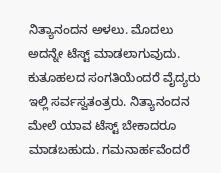ನಿತ್ಯಾನಂದನ ಅಳಲು. ಮೊದಲು ಅದನ್ನೇ ಟೆಸ್ಟ್ ಮಾಡಲಾಗುವುದು. ಕುತೂಹಲದ ಸಂಗತಿಯೆಂದರೆ ವೈದ್ಯರು ಇಲ್ಲಿ ಸರ್ವಸ್ವತಂತ್ರರು. ನಿತ್ಯಾನಂದನ ಮೇಲೆ ಯಾವ ಟೆಸ್ಟ್ ಬೇಕಾದರೂ ಮಾಡಬಹುದು. ಗಮನಾರ್ಹವೆಂದರೆ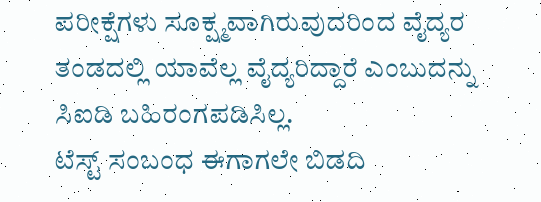ಪರೀಕ್ಷೆಗಳು ಸೂಕ್ಷ್ಮವಾಗಿರುವುದರಿಂದ ವೈದ್ಯರ ತಂಡದಲ್ಲಿ ಯಾವೆಲ್ಲ ವೈದ್ಯರಿದ್ದಾರೆ ಎಂಬುದನ್ನು ಸಿಐಡಿ ಬಹಿರಂಗಪಡಿಸಿಲ್ಲ.
ಟೆಸ್ಟ್ ಸಂಬಂಧ ಈಗಾಗಲೇ ಬಿಡದಿ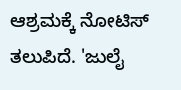ಆಶ್ರಮಕ್ಕೆ ನೋಟಿಸ್ ತಲುಪಿದೆ. 'ಜುಲೈ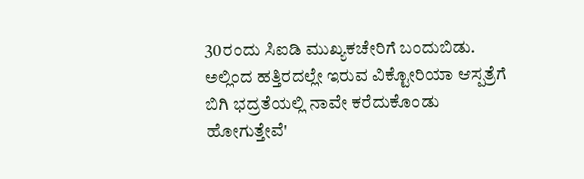30ರಂದು ಸಿಐಡಿ ಮುಖ್ಯಕಚೇರಿಗೆ ಬಂದುಬಿಡು. ಅಲ್ಲಿಂದ ಹತ್ತಿರದಲ್ಲೇ ಇರುವ ವಿಕ್ಟೋರಿಯಾ ಆಸ್ಪತ್ರೆಗೆ ಬಿಗಿ ಭದ್ರತೆಯಲ್ಲಿ ನಾವೇ ಕರೆದುಕೊಂಡು ಹೋಗುತ್ತೇವೆ'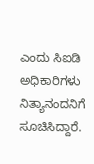ಎಂದು ಸಿಐಡಿ ಅಧಿಕಾರಿಗಳು ನಿತ್ಯಾನಂದನಿಗೆ ಸೂಚಿಸಿದ್ದಾರೆ.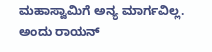ಮಹಾಸ್ವಾಮಿಗೆ ಅನ್ಯ ಮಾರ್ಗವಿಲ್ಲ. ಅಂದು ರಾಯನ್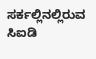ಸರ್ಕಲ್ಲಿನಲ್ಲಿರುವ ಸಿಐಡಿ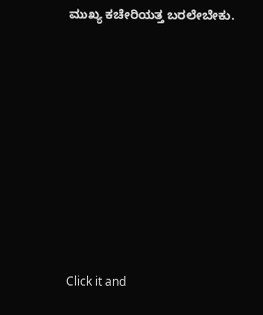ಮುಖ್ಯ ಕಚೇರಿಯತ್ತ ಬರಲೇಬೇಕು.












Click it and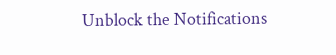Unblock the Notifications